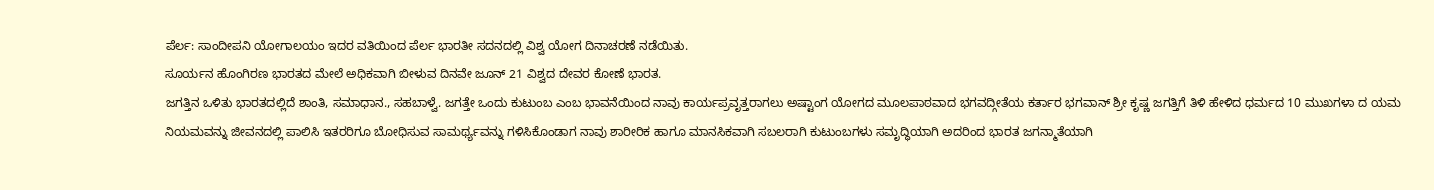ಪೆರ್ಲ: ಸಾಂದೀಪನಿ ಯೋಗಾಲಯಂ ಇದರ ವತಿಯಿಂದ ಪೆರ್ಲ ಭಾರತೀ ಸದನದಲ್ಲಿ ವಿಶ್ವ ಯೋಗ ದಿನಾಚರಣೆ ನಡೆಯಿತು.
ಸೂರ್ಯನ ಹೊಂಗಿರಣ ಭಾರತದ ಮೇಲೆ ಅಧಿಕವಾಗಿ ಬೀಳುವ ದಿನವೇ ಜೂನ್ 21 ವಿಶ್ವದ ದೇವರ ಕೋಣೆ ಭಾರತ.
ಜಗತ್ತಿನ ಒಳಿತು ಭಾರತದಲ್ಲಿದೆ ಶಾಂತಿ, ಸಮಾಧಾನ., ಸಹಬಾಳ್ವೆ. ಜಗತ್ತೇ ಒಂದು ಕುಟುಂಬ ಎಂಬ ಭಾವನೆಯಿಂದ ನಾವು ಕಾರ್ಯಪ್ರವೃತ್ತರಾಗಲು ಅಷ್ಟಾಂಗ ಯೋಗದ ಮೂಲಪಾಠವಾದ ಭಗವದ್ಗೀತೆಯ ಕರ್ತಾರ ಭಗವಾನ್ ಶ್ರೀ ಕೃಷ್ಣ ಜಗತ್ತಿಗೆ ತಿಳಿ ಹೇಳಿದ ಧರ್ಮದ 10 ಮುಖಗಳಾ ದ ಯಮ ನಿಯಮವನ್ನು ಜೀವನದಲ್ಲಿ ಪಾಲಿಸಿ ಇತರರಿಗೂ ಬೋಧಿಸುವ ಸಾಮರ್ಥ್ಯವನ್ನು ಗಳಿಸಿಕೊಂಡಾಗ ನಾವು ಶಾರೀರಿಕ ಹಾಗೂ ಮಾನಸಿಕವಾಗಿ ಸಬಲರಾಗಿ ಕುಟುಂಬಗಳು ಸಮೃದ್ಧಿಯಾಗಿ ಅದರಿಂದ ಭಾರತ ಜಗನ್ಮಾತೆಯಾಗಿ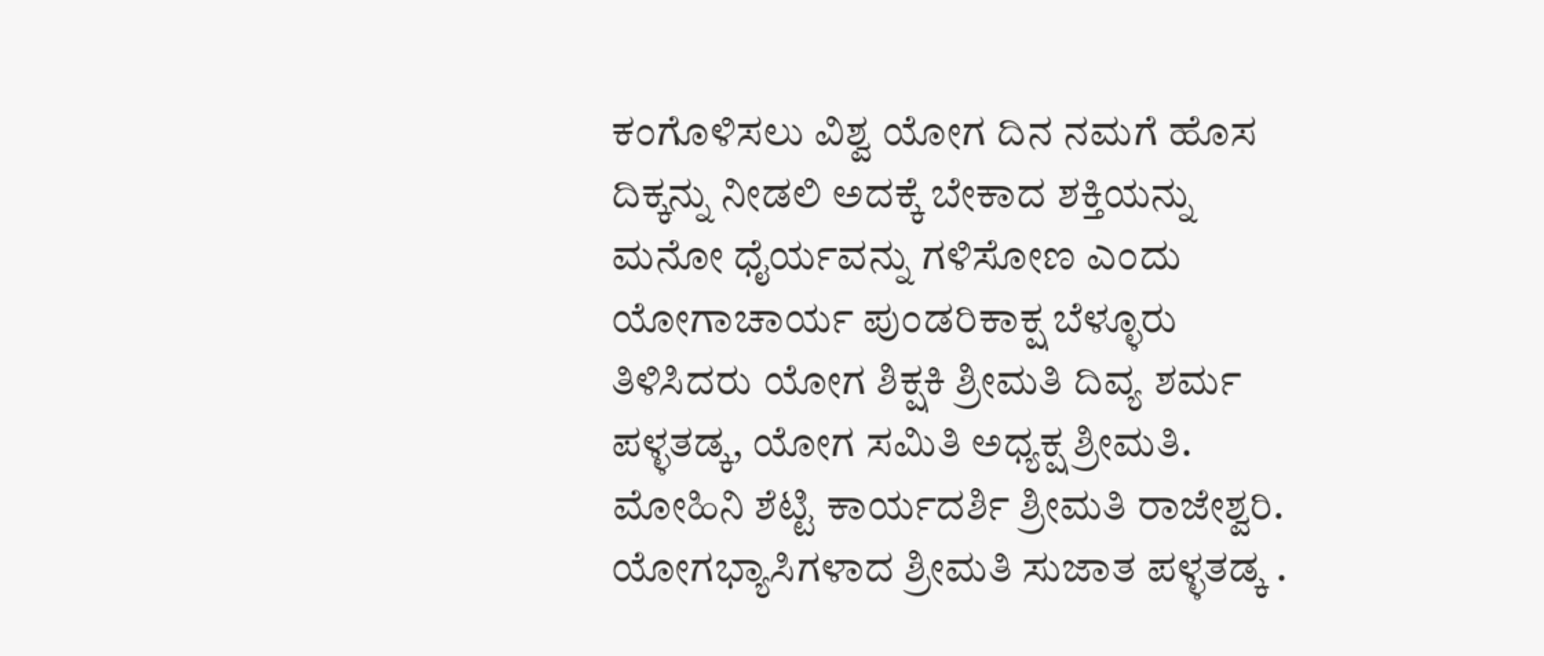ಕಂಗೊಳಿಸಲು ವಿಶ್ವ ಯೋಗ ದಿನ ನಮಗೆ ಹೊಸ ದಿಕ್ಕನ್ನು ನೀಡಲಿ ಅದಕ್ಕೆ ಬೇಕಾದ ಶಕ್ತಿಯನ್ನು ಮನೋ ಧೈರ್ಯವನ್ನು ಗಳಿಸೋಣ ಎಂದು ಯೋಗಾಚಾರ್ಯ ಪುಂಡರಿಕಾಕ್ಷ ಬೆಳ್ಳೂರು ತಿಳಿಸಿದರು ಯೋಗ ಶಿಕ್ಷಕಿ ಶ್ರೀಮತಿ ದಿವ್ಯ ಶರ್ಮ ಪಳ್ಳತಡ್ಕ, ಯೋಗ ಸಮಿತಿ ಅಧ್ಯಕ್ಷ ಶ್ರೀಮತಿ. ಮೋಹಿನಿ ಶೆಟ್ಟಿ ಕಾರ್ಯದರ್ಶಿ ಶ್ರೀಮತಿ ರಾಜೇಶ್ವರಿ. ಯೋಗಭ್ಯಾಸಿಗಳಾದ ಶ್ರೀಮತಿ ಸುಜಾತ ಪಳ್ಳತಡ್ಕ .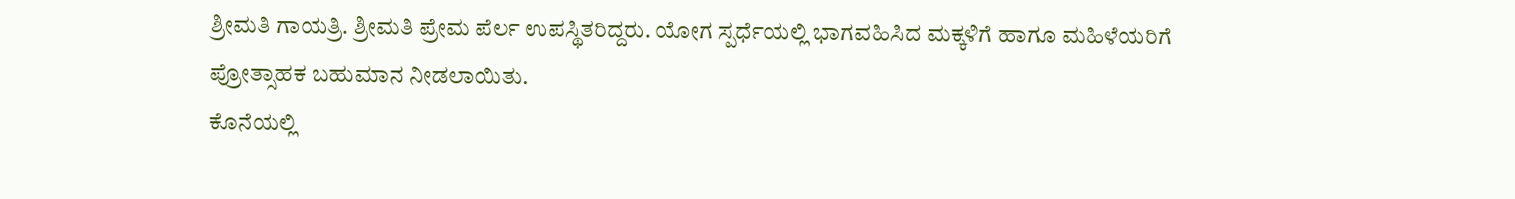ಶ್ರೀಮತಿ ಗಾಯತ್ರಿ. ಶ್ರೀಮತಿ ಪ್ರೇಮ ಪೆರ್ಲ ಉಪಸ್ಥಿತರಿದ್ದರು. ಯೋಗ ಸ್ಪರ್ಧೆಯಲ್ಲಿ ಭಾಗವಹಿಸಿದ ಮಕ್ಕಳಿಗೆ ಹಾಗೂ ಮಹಿಳೆಯರಿಗೆ ಪ್ರೋತ್ಸಾಹಕ ಬಹುಮಾನ ನೀಡಲಾಯಿತು.
ಕೊನೆಯಲ್ಲಿ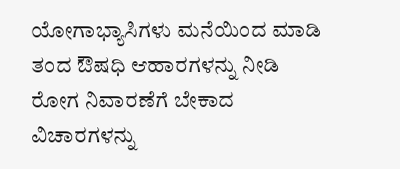ಯೋಗಾಭ್ಯಾಸಿಗಳು ಮನೆಯಿಂದ ಮಾಡಿ ತಂದ ಔಷಧಿ ಆಹಾರಗಳನ್ನು ನೀಡಿ ರೋಗ ನಿವಾರಣೆಗೆ ಬೇಕಾದ ವಿಚಾರಗಳನ್ನು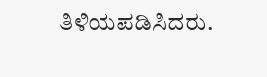ತಿಳಿಯಪಡಿಸಿದರು.